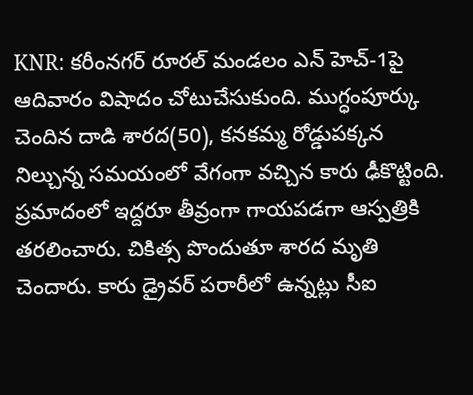KNR: కరీంనగర్ రూరల్ మండలం ఎన్ హెచ్-1పై ఆదివారం విషాదం చోటుచేసుకుంది. ముగ్ధంపూర్కు చెందిన దాడి శారద(50), కనకమ్మ రోడ్డుపక్కన నిల్చున్న సమయంలో వేగంగా వచ్చిన కారు ఢీకొట్టింది. ప్రమాదంలో ఇద్దరూ తీవ్రంగా గాయపడగా ఆస్పత్రికి తరలించారు. చికిత్స పొందుతూ శారద మృతి చెందారు. కారు డ్రైవర్ పరారీలో ఉన్నట్లు సీఐ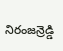నిరంజన్రెడ్డి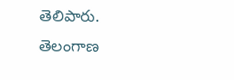తెలిపారు.
తెలంగాణ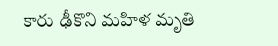కారు ఢీకొని మహిళ మృతి